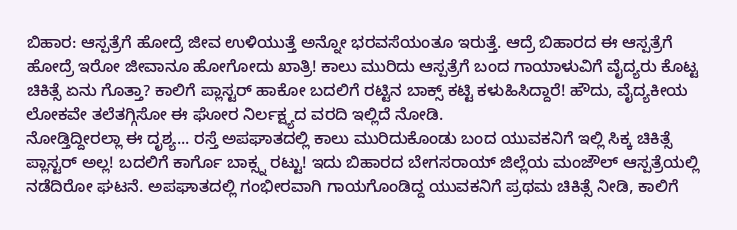ಬಿಹಾರ: ಆಸ್ಪತ್ರೆಗೆ ಹೋದ್ರೆ ಜೀವ ಉಳಿಯುತ್ತೆ ಅನ್ನೋ ಭರವಸೆಯಂತೂ ಇರುತ್ತೆ. ಆದ್ರೆ ಬಿಹಾರದ ಈ ಆಸ್ಪತ್ರೆಗೆ ಹೋದ್ರೆ ಇರೋ ಜೀವಾನೂ ಹೋಗೋದು ಖಾತ್ರಿ! ಕಾಲು ಮುರಿದು ಆಸ್ಪತ್ರೆಗೆ ಬಂದ ಗಾಯಾಳುವಿಗೆ ವೈದ್ಯರು ಕೊಟ್ಟ ಚಿಕಿತ್ಸೆ ಏನು ಗೊತ್ತಾ? ಕಾಲಿಗೆ ಪ್ಲಾಸ್ಟರ್ ಹಾಕೋ ಬದಲಿಗೆ ರಟ್ಟಿನ ಬಾಕ್ಸ್ ಕಟ್ಟಿ ಕಳುಹಿಸಿದ್ದಾರೆ! ಹೌದು, ವೈದ್ಯಕೀಯ ಲೋಕವೇ ತಲೆತಗ್ಗಿಸೋ ಈ ಘೋರ ನಿರ್ಲಕ್ಷ್ಯದ ವರದಿ ಇಲ್ಲಿದೆ ನೋಡಿ.
ನೋಡ್ತಿದ್ದೀರಲ್ಲಾ ಈ ದೃಶ್ಯ... ರಸ್ತೆ ಅಪಘಾತದಲ್ಲಿ ಕಾಲು ಮುರಿದುಕೊಂಡು ಬಂದ ಯುವಕನಿಗೆ ಇಲ್ಲಿ ಸಿಕ್ಕ ಚಿಕಿತ್ಸೆ ಪ್ಲಾಸ್ಟರ್ ಅಲ್ಲ! ಬದಲಿಗೆ ಕಾರ್ಗೊ ಬಾಕ್ಸ್ನ ರಟ್ಟು! ಇದು ಬಿಹಾರದ ಬೇಗಸರಾಯ್ ಜಿಲ್ಲೆಯ ಮಂಜೌಲ್ ಆಸ್ಪತ್ರೆಯಲ್ಲಿ ನಡೆದಿರೋ ಘಟನೆ. ಅಪಘಾತದಲ್ಲಿ ಗಂಭೀರವಾಗಿ ಗಾಯಗೊಂಡಿದ್ದ ಯುವಕನಿಗೆ ಪ್ರಥಮ ಚಿಕಿತ್ಸೆ ನೀಡಿ, ಕಾಲಿಗೆ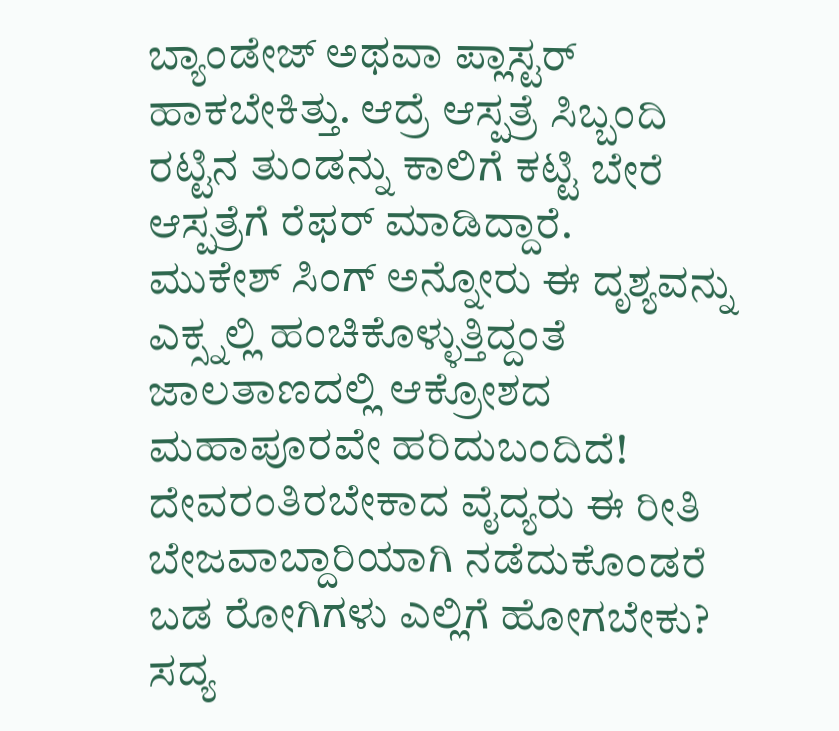ಬ್ಯಾಂಡೇಜ್ ಅಥವಾ ಪ್ಲಾಸ್ಟರ್ ಹಾಕಬೇಕಿತ್ತು. ಆದ್ರೆ ಆಸ್ಪತ್ರೆ ಸಿಬ್ಬಂದಿ ರಟ್ಟಿನ ತುಂಡನ್ನು ಕಾಲಿಗೆ ಕಟ್ಟಿ ಬೇರೆ ಆಸ್ಪತ್ರೆಗೆ ರೆಫರ್ ಮಾಡಿದ್ದಾರೆ.
ಮುಕೇಶ್ ಸಿಂಗ್ ಅನ್ನೋರು ಈ ದೃಶ್ಯವನ್ನು ಎಕ್ಸ್ನಲ್ಲಿ ಹಂಚಿಕೊಳ್ಳುತ್ತಿದ್ದಂತೆ ಜಾಲತಾಣದಲ್ಲಿ ಆಕ್ರೋಶದ ಮಹಾಪೂರವೇ ಹರಿದುಬಂದಿದೆ! ದೇವರಂತಿರಬೇಕಾದ ವೈದ್ಯರು ಈ ರೀತಿ ಬೇಜವಾಬ್ದಾರಿಯಾಗಿ ನಡೆದುಕೊಂಡರೆ ಬಡ ರೋಗಿಗಳು ಎಲ್ಲಿಗೆ ಹೋಗಬೇಕು? ಸದ್ಯ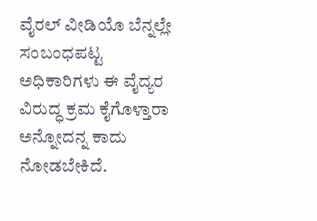ವೈರಲ್ ವೀಡಿಯೊ ಬೆನ್ನಲ್ಲೇ ಸಂಬಂಧಪಟ್ಟ ಅಧಿಕಾರಿಗಳು ಈ ವೈದ್ಯರ ವಿರುದ್ಧ ಕ್ರಮ ಕೈಗೊಳ್ತಾರಾ ಅನ್ನೋದನ್ನ ಕಾದು ನೋಡಬೇಕಿದೆ.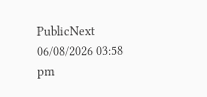PublicNext
06/08/2026 03:58 pm